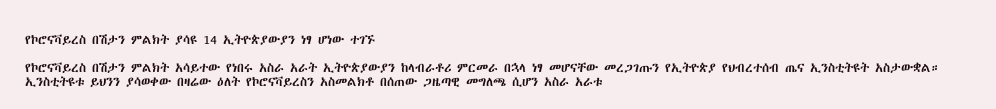የኮሮናቫይረስ በሽታን ምልክት ያሳዩ 14 ኢትዮጵያውያን ነፃ ሆነው ተገኙ

የኮሮናቫይረስ በሽታን ምልክት አሳይተው የነበሩ አስራ አራት ኢትዮጵያውያን ከላብራቶሪ ምርመራ በኋላ ነፃ መሆናቸው መረጋገጡን የኢትዮጵያ የህብረተሰብ ጤና ኢንስቲትዩት አስታውቋል።
ኢንስቲትዩቱ ይህንን ያሳወቀው በዛሬው ዕለት የኮሮናቫይረስን አስመልክቶ በሰጠው ጋዜጣዊ መግለጫ ሲሆን አስራ አራቱ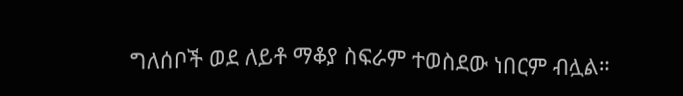ግለሰቦች ወደ ለይቶ ማቆያ ስፍራም ተወስደው ነበርም ብሏል።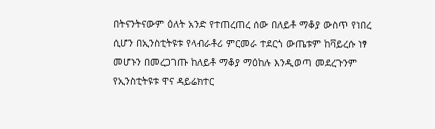በትናንትናውም ዕለት አንድ የተጠረጠረ ሰው በለይቶ ማቆያ ውስጥ የነበረ ሲሆን በኢንስቲትዩቱ የላብራቶሪ ምርመራ ተደርጎ ውጤቱም ከቫይረሱ ነፃ መሆኑን በመረጋገጡ ከለይቶ ማቆያ ማዕከሉ እንዲወጣ መደረጉንም የኢንስቲትዩቱ ዋና ዳይሬክተር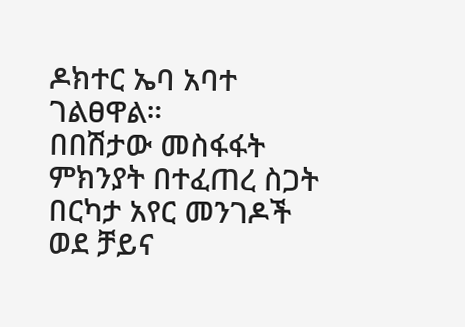ዶክተር ኤባ አባተ ገልፀዋል።
በበሽታው መስፋፋት ምክንያት በተፈጠረ ስጋት በርካታ አየር መንገዶች ወደ ቻይና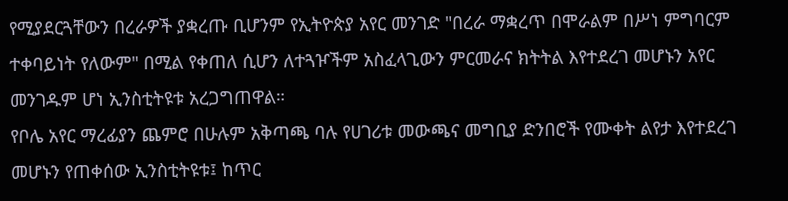የሚያደርጓቸውን በረራዎች ያቋረጡ ቢሆንም የኢትዮጵያ አየር መንገድ "በረራ ማቋረጥ በሞራልም በሥነ ምግባርም ተቀባይነት የለውም" በሚል የቀጠለ ሲሆን ለተጓዦችም አስፈላጊውን ምርመራና ክትትል እየተደረገ መሆኑን አየር መንገዱም ሆነ ኢንስቲትዩቱ አረጋግጠዋል።
የቦሌ አየር ማረፊያን ጨምሮ በሁሉም አቅጣጫ ባሉ የሀገሪቱ መውጫና መግቢያ ድንበሮች የሙቀት ልየታ እየተደረገ መሆኑን የጠቀሰው ኢንስቲትዩቱ፤ ከጥር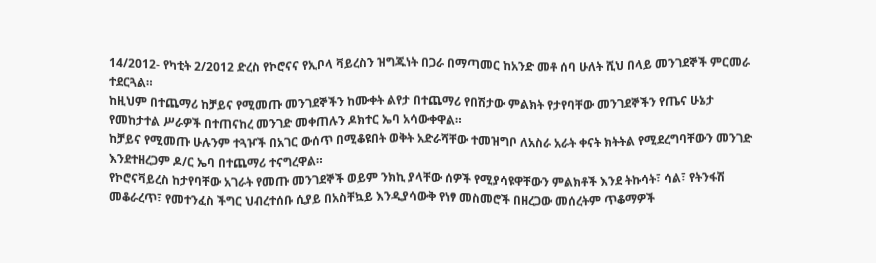14/2012- የካቲት 2/2012 ድረስ የኮሮናና የኢቦላ ቫይረስን ዝግጁነት በጋራ በማጣመር ከአንድ መቶ ሰባ ሁለት ሺህ በላይ መንገደኞች ምርመራ ተደርጓል።
ከዚህም በተጨማሪ ከቻይና የሚመጡ መንገደኞችን ከሙቀት ልየታ በተጨማሪ የበሽታው ምልክት የታየባቸው መንገደኞችን የጤና ሁኔታ የመከታተል ሥራዎች በተጠናከረ መንገድ መቀጠሉን ዶክተር ኤባ አሳውቀዋል።
ከቻይና የሚመጡ ሁሉንም ተጓዦች በአገር ውሰጥ በሚቆዩበት ወቅት አድራሻቸው ተመዝግቦ ለአስራ አራት ቀናት ክትትል የሚደረግባቸውን መንገድ እንደተዘረጋም ዶ/ር ኤባ በተጨማሪ ተናግረዋል።
የኮሮናቫይረስ ከታየባቸው አገራት የመጡ መንገደኞች ወይም ንክኪ ያላቸው ሰዎች የሚያሳዩዋቸውን ምልክቶች እንደ ትኩሳት፣ ሳል፣ የትንፋሽ መቆራረጥ፣ የመተንፈስ ችግር ህብረተሰቡ ሲያይ በአስቸኳይ እንዲያሳውቅ የነፃ መስመሮች በዘረጋው መሰረትም ጥቆማዎች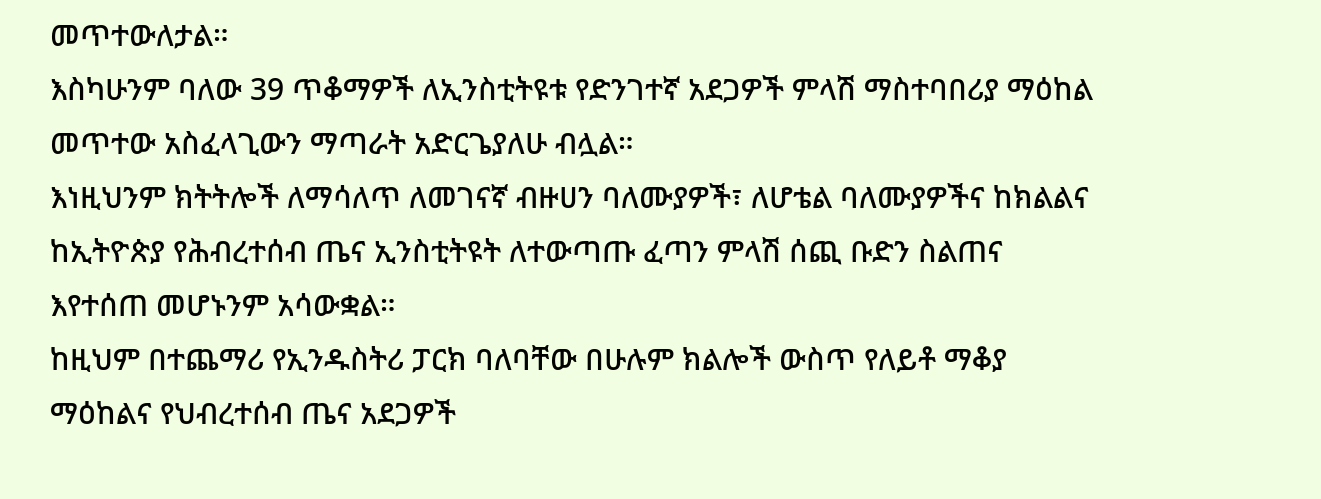መጥተውለታል።
እስካሁንም ባለው 39 ጥቆማዎች ለኢንስቲትዩቱ የድንገተኛ አደጋዎች ምላሽ ማስተባበሪያ ማዕከል መጥተው አስፈላጊውን ማጣራት አድርጌያለሁ ብሏል።
እነዚህንም ክትትሎች ለማሳለጥ ለመገናኛ ብዙሀን ባለሙያዎች፣ ለሆቴል ባለሙያዎችና ከክልልና ከኢትዮጵያ የሕብረተሰብ ጤና ኢንስቲትዩት ለተውጣጡ ፈጣን ምላሽ ሰጪ ቡድን ስልጠና እየተሰጠ መሆኑንም አሳውቋል።
ከዚህም በተጨማሪ የኢንዱስትሪ ፓርክ ባለባቸው በሁሉም ክልሎች ውስጥ የለይቶ ማቆያ ማዕከልና የህብረተሰብ ጤና አደጋዎች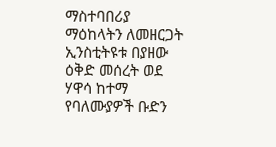ማስተባበሪያ ማዕከላትን ለመዘርጋት ኢንስቲትዩቱ በያዘው ዕቅድ መሰረት ወደ ሃዋሳ ከተማ የባለሙያዎች ቡድን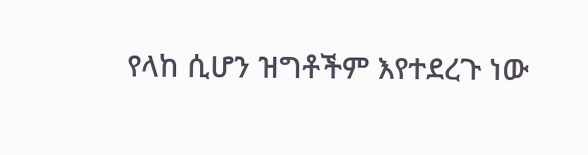የላከ ሲሆን ዝግቶችም እየተደረጉ ነው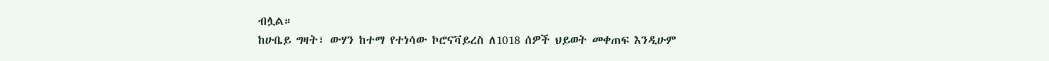ብሏል።
ከሁቤይ ግዛት፣ ውሃን ከተማ የተነሳው ኮሮናቫይረስ ለ1018 ሰዎች ህይወት መቀጠፍ እንዲሁም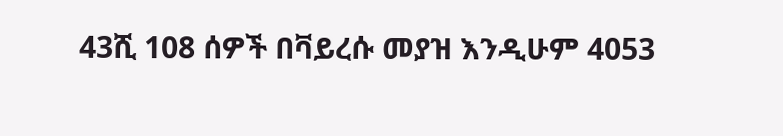43ሺ 108 ሰዎች በቫይረሱ መያዝ እንዲሁም 4053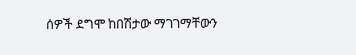ሰዎች ደግሞ ከበሽታው ማገገማቸውን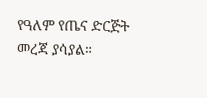የዓለም የጤና ድርጅት መረጃ ያሳያል።